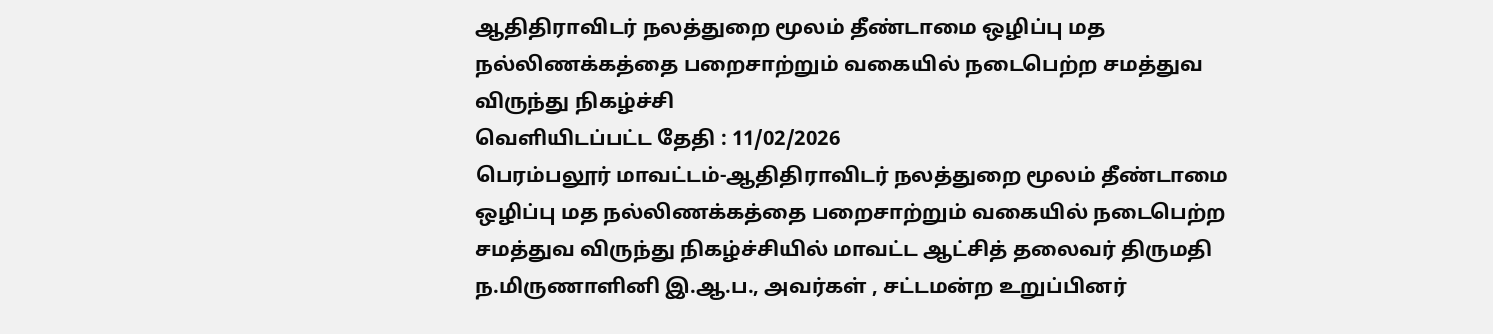ஆதிதிராவிடர் நலத்துறை மூலம் தீண்டாமை ஒழிப்பு மத நல்லிணக்கத்தை பறைசாற்றும் வகையில் நடைபெற்ற சமத்துவ விருந்து நிகழ்ச்சி
வெளியிடப்பட்ட தேதி : 11/02/2026
பெரம்பலூர் மாவட்டம்-ஆதிதிராவிடர் நலத்துறை மூலம் தீண்டாமை ஒழிப்பு மத நல்லிணக்கத்தை பறைசாற்றும் வகையில் நடைபெற்ற சமத்துவ விருந்து நிகழ்ச்சியில் மாவட்ட ஆட்சித் தலைவர் திருமதி ந.மிருணாளினி இ.ஆ.ப., அவர்கள் , சட்டமன்ற உறுப்பினர்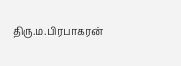திரு.ம.பிரபாகரன்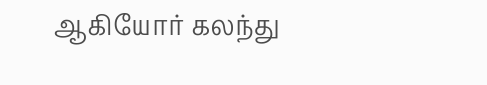ஆகியோர் கலந்து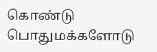கொண்டு பொதுமக்களோடு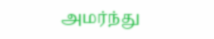அமர்ந்து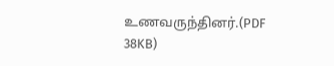உணவருந்தினர்.(PDF 38KB)